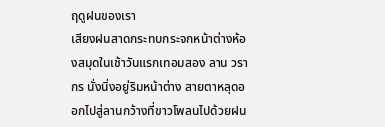ฤดูฝนของเรา
เสียงฝนสาดกระทบกระจกหน้าต่างห้องสมุดในเช้าวันแรกเทอมสอง ลาน วรากร นั่งนิ่งอยู่ริมหน้าต่าง สายตาหลุดออกไปสู่ลานกว้างที่ขาวโพลนไปด้วยฝน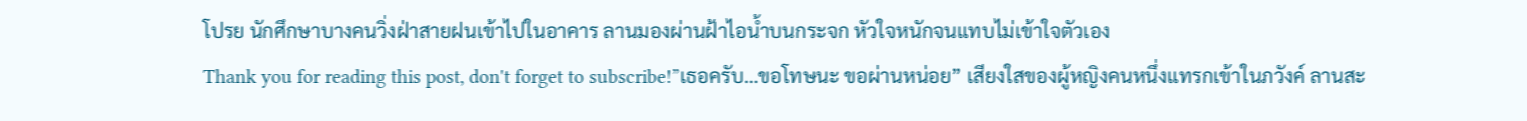โปรย นักศึกษาบางคนวิ่งฝ่าสายฝนเข้าไปในอาคาร ลานมองผ่านฝ้าไอน้ำบนกระจก หัวใจหนักจนแทบไม่เข้าใจตัวเอง
Thank you for reading this post, don't forget to subscribe!”เธอครับ…ขอโทษนะ ขอผ่านหน่อย” เสียงใสของผู้หญิงคนหนึ่งแทรกเข้าในภวังค์ ลานสะ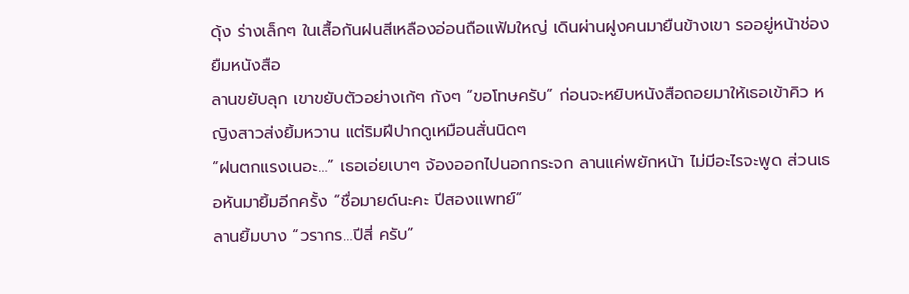ดุ้ง ร่างเล็กๆ ในเสื้อกันฝนสีเหลืองอ่อนถือแฟ้มใหญ่ เดินผ่านฝูงคนมายืนข้างเขา รออยู่หน้าช่องยืมหนังสือ
ลานขยับลุก เขาขยับตัวอย่างเก้ๆ กังๆ “ขอโทษครับ” ก่อนจะหยิบหนังสือถอยมาให้เธอเข้าคิว หญิงสาวส่งยิ้มหวาน แต่ริมฝีปากดูเหมือนสั่นนิดๆ
”ฝนตกแรงเนอะ…” เธอเอ่ยเบาๆ จ้องออกไปนอกกระจก ลานแค่พยักหน้า ไม่มีอะไรจะพูด ส่วนเธอหันมายิ้มอีกครั้ง “ชื่อมายด์นะคะ ปีสองแพทย์”
ลานยิ้มบาง “วรากร…ปีสี่ ครับ”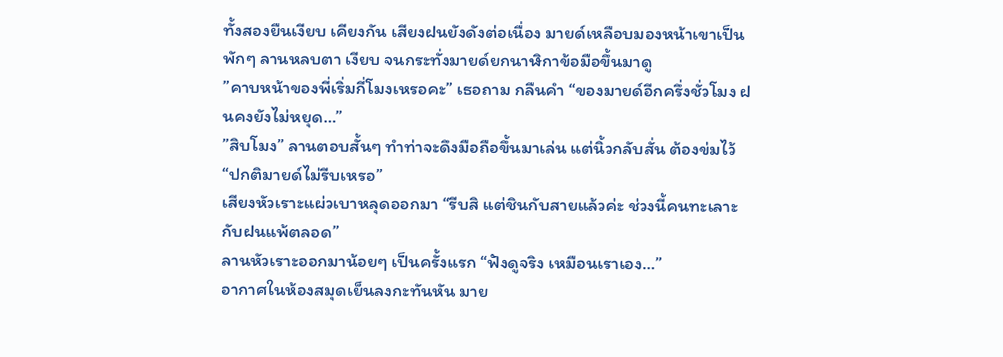ทั้งสองยืนเงียบ เคียงกัน เสียงฝนยังดังต่อเนื่อง มายด์เหลือบมองหน้าเขาเป็นพักๆ ลานหลบตา เงียบ จนกระทั่งมายด์ยกนาฬิกาข้อมือขึ้นมาดู
”คาบหน้าของพี่เริ่มกี่โมงเหรอคะ” เธอถาม กลืนคำ “ของมายด์อีกครึ่งชั่วโมง ฝนคงยังไม่หยุด…”
”สิบโมง” ลานตอบสั้นๆ ทำท่าจะดึงมือถือขึ้นมาเล่น แต่นิ้วกลับสั่น ต้องข่มไว้ “ปกติมายด์ไม่รีบเหรอ”
เสียงหัวเราะแผ่วเบาหลุดออกมา “รีบสิ แต่ชินกับสายแล้วค่ะ ช่วงนี้คนทะเลาะกับฝนแพ้ตลอด”
ลานหัวเราะออกมาน้อยๆ เป็นครั้งแรก “ฟังดูจริง เหมือนเราเอง…”
อากาศในห้องสมุดเย็นลงกะทันหัน มาย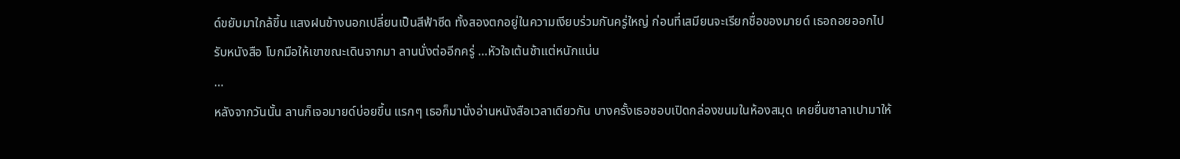ด์ขยับมาใกล้ขึ้น แสงฝนข้างนอกเปลี่ยนเป็นสีฟ้าซีด ทั้งสองตกอยู่ในความเงียบร่วมกันครู่ใหญ่ ก่อนที่เสมียนจะเรียกชื่อของมายด์ เธอถอยออกไปรับหนังสือ โบกมือให้เขาขณะเดินจากมา ลานนั่งต่ออีกครู่ …หัวใจเต้นช้าแต่หนักแน่น
…
หลังจากวันนั้น ลานก็เจอมายด์บ่อยขึ้น แรกๆ เธอก็มานั่งอ่านหนังสือเวลาเดียวกัน บางครั้งเธอชอบเปิดกล่องขนมในห้องสมุด เคยยื่นซาลาเปามาให้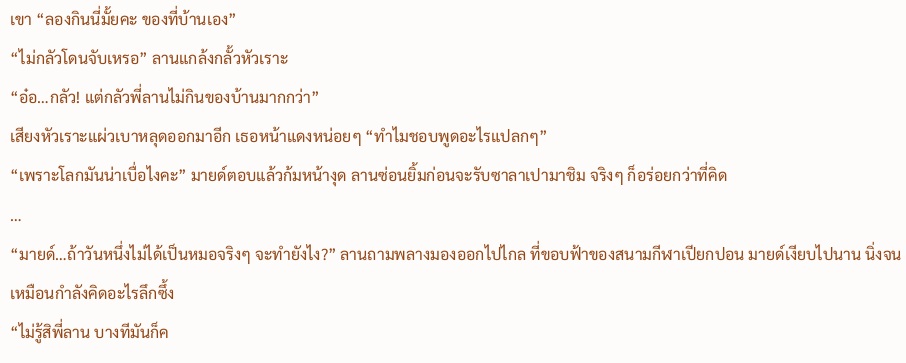เขา “ลองกินนี่มั้ยคะ ของที่บ้านเอง”
“ไม่กลัวโดนจับเหรอ” ลานแกล้งกลั้วหัวเราะ
“อ๋อ…กลัว! แต่กลัวพี่ลานไม่กินของบ้านมากกว่า”
เสียงหัวเราะแผ่วเบาหลุดออกมาอีก เธอหน้าแดงหน่อยๆ “ทำไมชอบพูดอะไรแปลกๆ”
“เพราะโลกมันน่าเบื่อไงคะ” มายด์ตอบแล้วก้มหน้างุด ลานซ่อนยิ้มก่อนจะรับซาลาเปามาชิม จริงๆ ก็อร่อยกว่าที่คิด
…
“มายด์…ถ้าวันหนึ่งไม่ได้เป็นหมอจริงๆ จะทำยังไง?” ลานถามพลางมองออกไปไกล ที่ขอบฟ้าของสนามกีฬาเปียกปอน มายด์เงียบไปนาน นิ่งจนเหมือนกำลังคิดอะไรลึกซึ้ง
“ไม่รู้สิพี่ลาน บางทีมันก็ค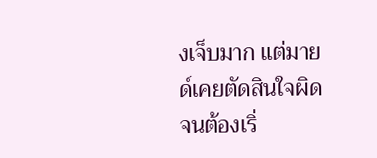งเจ็บมาก แต่มายด์เคยตัดสินใจผิดจนต้องเริ่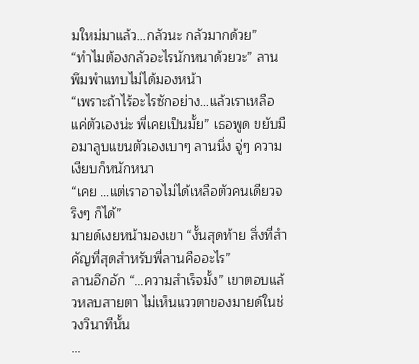มใหม่มาแล้ว…กลัวนะ กลัวมากด้วย”
“ทำไมต้องกลัวอะไรนักหนาด้วยวะ” ลานพึมพำแทบไม่ได้มองหน้า
“เพราะถ้าไร้อะไรซักอย่าง…แล้วเราเหลือแค่ตัวเองน่ะ พี่เคยเป็นมั้ย” เธอพูด ขยับมือมาลูบแขนตัวเองเบาๆ ลานนิ่ง จู่ๆ ความเงียบก็หนักหนา
“เคย …แต่เราอาจไม่ได้เหลือตัวคนเดียวจริงๆ ก็ได้”
มายด์เงยหน้ามองเขา “งั้นสุดท้าย สิ่งที่สำคัญที่สุดสำหรับพี่ลานคืออะไร”
ลานอึกอัก “…ความสำเร็จมั้ง” เขาตอบแล้วหลบสายตา ไม่เห็นแววตาของมายด์ในช่วงวินาทีนั้น
…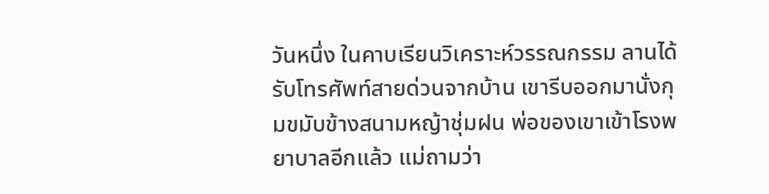วันหนึ่ง ในคาบเรียนวิเคราะห์วรรณกรรม ลานได้รับโทรศัพท์สายด่วนจากบ้าน เขารีบออกมานั่งกุมขมับข้างสนามหญ้าชุ่มฝน พ่อของเขาเข้าโรงพยาบาลอีกแล้ว แม่ถามว่า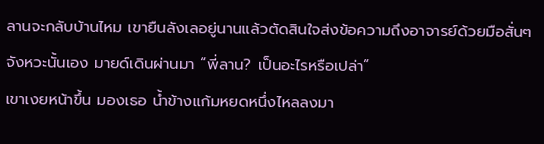ลานจะกลับบ้านไหม เขายืนลังเลอยู่นานแล้วตัดสินใจส่งข้อความถึงอาจารย์ด้วยมือสั่นๆ
จังหวะนั้นเอง มายด์เดินผ่านมา “พี่ลาน? เป็นอะไรหรือเปล่า”
เขาเงยหน้าขึ้น มองเธอ น้ำข้างแก้มหยดหนึ่งไหลลงมา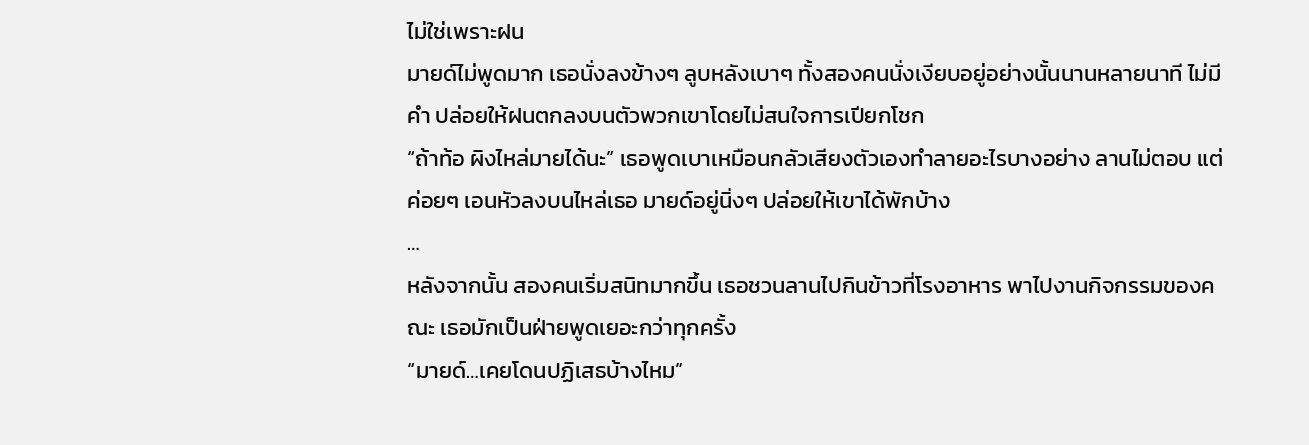ไม่ใช่เพราะฝน
มายด์ไม่พูดมาก เธอนั่งลงข้างๆ ลูบหลังเบาๆ ทั้งสองคนนั่งเงียบอยู่อย่างนั้นนานหลายนาที ไม่มีคำ ปล่อยให้ฝนตกลงบนตัวพวกเขาโดยไม่สนใจการเปียกโชก
“ถ้าท้อ ผิงไหล่มายได้นะ” เธอพูดเบาเหมือนกลัวเสียงตัวเองทำลายอะไรบางอย่าง ลานไม่ตอบ แต่ค่อยๆ เอนหัวลงบนไหล่เธอ มายด์อยู่นิ่งๆ ปล่อยให้เขาได้พักบ้าง
…
หลังจากนั้น สองคนเริ่มสนิทมากขึ้น เธอชวนลานไปกินข้าวที่โรงอาหาร พาไปงานกิจกรรมของคณะ เธอมักเป็นฝ่ายพูดเยอะกว่าทุกครั้ง
“มายด์…เคยโดนปฏิเสธบ้างไหม”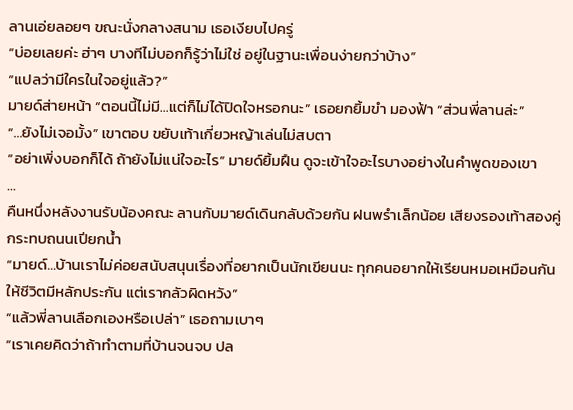ลานเอ่ยลอยๆ ขณะนั่งกลางสนาม เธอเงียบไปครู่
“บ่อยเลยค่ะ ฮ่าๆ บางทีไม่บอกก็รู้ว่าไม่ใช่ อยู่ในฐานะเพื่อนง่ายกว่าบ้าง”
“แปลว่ามีใครในใจอยู่แล้ว?”
มายด์ส่ายหน้า “ตอนนี้ไม่มี…แต่ก็ไม่ได้ปิดใจหรอกนะ” เธอยกยิ้มขำ มองฟ้า “ส่วนพี่ลานล่ะ”
“…ยังไม่เจอมั้ง” เขาตอบ ขยับเท้าเกี่ยวหญ้าเล่นไม่สบตา
“อย่าเพิ่งบอกก็ได้ ถ้ายังไม่แน่ใจอะไร” มายด์ยิ้มฝืน ดูจะเข้าใจอะไรบางอย่างในคำพูดของเขา
…
คืนหนึ่งหลังงานรับน้องคณะ ลานกับมายด์เดินกลับด้วยกัน ฝนพรำเล็กน้อย เสียงรองเท้าสองคู่กระทบถนนเปียกน้ำ
“มายด์…บ้านเราไม่ค่อยสนับสนุนเรื่องที่อยากเป็นนักเขียนนะ ทุกคนอยากให้เรียนหมอเหมือนกัน ให้ชีวิตมีหลักประกัน แต่เรากลัวผิดหวัง”
“แล้วพี่ลานเลือกเองหรือเปล่า” เธอถามเบาๆ
“เราเคยคิดว่าถ้าทำตามที่บ้านจนจบ ปล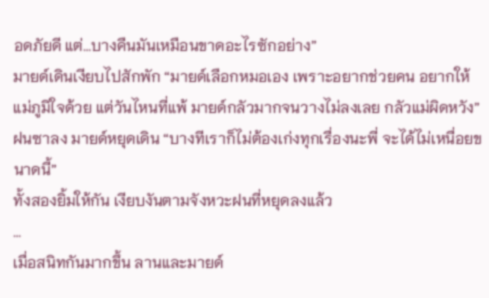อดภัยดี แต่…บางคืนมันเหมือนขาดอะไรซักอย่าง”
มายด์เดินเงียบไปสักพัก “มายด์เลือกหมอเอง เพราะอยากช่วยคน อยากให้แม่ภูมิใจด้วย แต่วันไหนที่แพ้ มายด์กลัวมากจนวางไม่ลงเลย กลัวแม่ผิดหวัง”
ฝนซาลง มายด์หยุดเดิน “บางทีเราก็ไม่ต้องเก่งทุกเรื่องนะพี่ จะได้ไม่เหนื่อยขนาดนี้”
ทั้งสองยิ้มให้กัน เงียบงันตามจังหวะฝนที่หยุดลงแล้ว
…
เมื่อสนิทกันมากขึ้น ลานและมายด์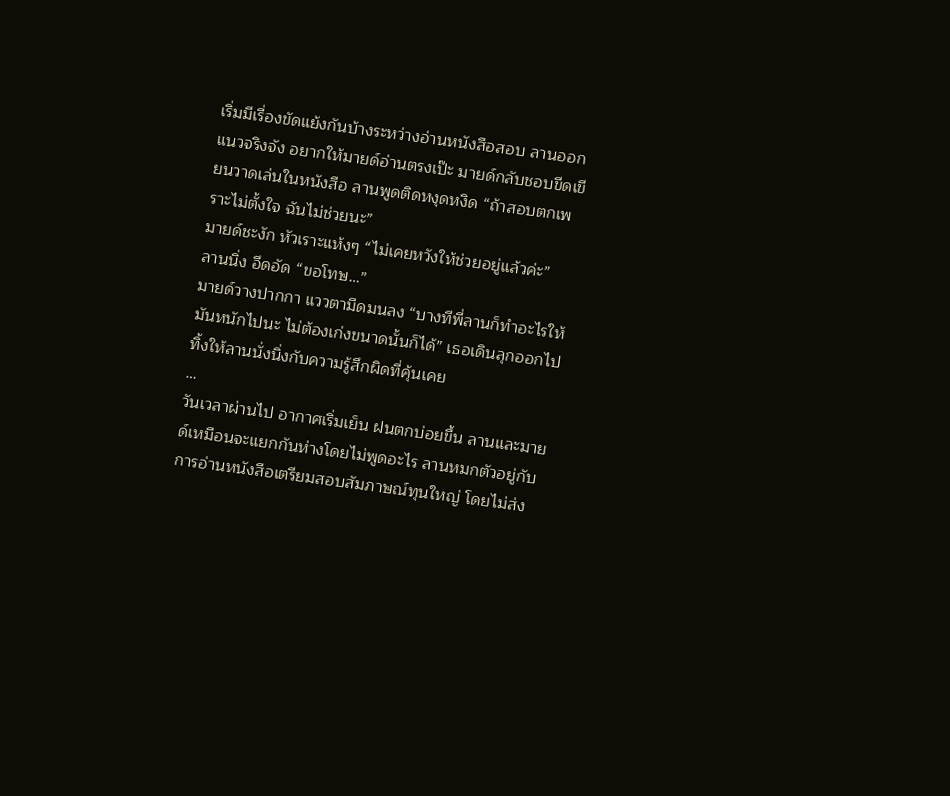เริ่มมีเรื่องขัดแย้งกันบ้างระหว่างอ่านหนังสือสอบ ลานออกแนวจริงจัง อยากให้มายด์อ่านตรงเป๊ะ มายด์กลับชอบขีดเขียนวาดเล่นในหนังสือ ลานพูดติดหงุดหงิด “ถ้าสอบตกเพราะไม่ตั้งใจ ฉันไม่ช่วยนะ”
มายด์ชะงัก หัวเราะแห้งๆ “ไม่เคยหวังให้ช่วยอยู่แล้วค่ะ”
ลานนิ่ง อึดอัด “ขอโทษ…”
มายด์วางปากกา แววตามืดมนลง “บางทีพี่ลานก็ทำอะไรให้มันหนักไปนะ ไม่ต้องเก่งขนาดนั้นก็ได้” เธอเดินลุกออกไป ทิ้งให้ลานนั่งนิ่งกับความรู้สึกผิดที่คุ้นเคย
…
วันเวลาผ่านไป อากาศเริ่มเย็น ฝนตกบ่อยขึ้น ลานและมายด์เหมือนจะแยกกันห่างโดยไม่พูดอะไร ลานหมกตัวอยู่กับการอ่านหนังสือเตรียมสอบสัมภาษณ์ทุนใหญ่ โดยไม่ส่ง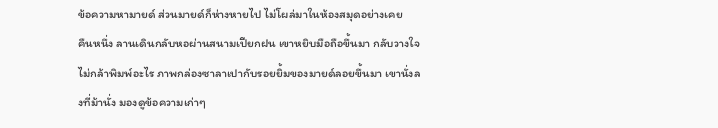ข้อความหามายด์ ส่วนมายด์ก็ห่างหายไป ไม่โผล่มาในห้องสมุดอย่างเคย
คืนหนึ่ง ลานเดินกลับหอผ่านสนามเปียกฝน เขาหยิบมือถือขึ้นมา กลับวางใจไม่กล้าพิมพ์อะไร ภาพกล่องซาลาเปากับรอยยิ้มของมายด์ลอยขึ้นมา เขานั่งลงที่ม้านั่ง มองดูข้อความเก่าๆ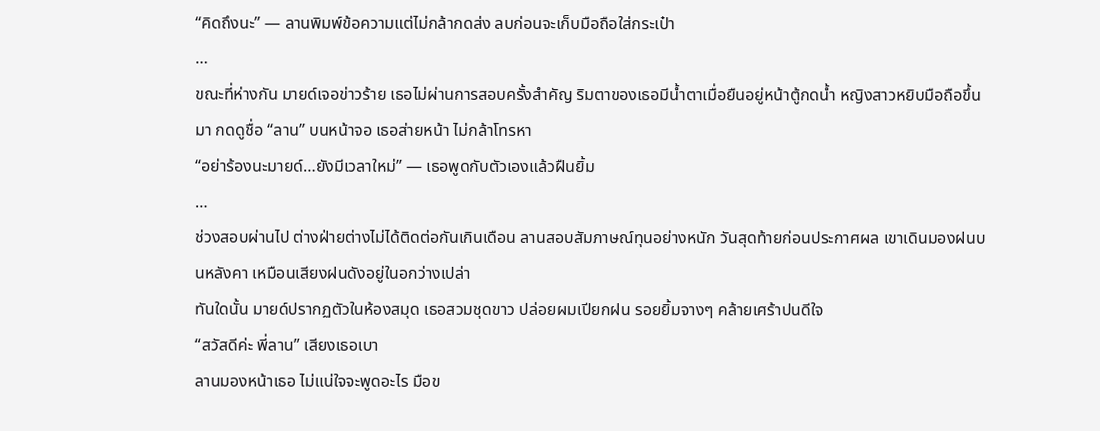“คิดถึงนะ” — ลานพิมพ์ข้อความแต่ไม่กล้ากดส่ง ลบก่อนจะเก็บมือถือใส่กระเป๋า
…
ขณะที่ห่างกัน มายด์เจอข่าวร้าย เธอไม่ผ่านการสอบครั้งสำคัญ ริมตาของเธอมีน้ำตาเมื่อยืนอยู่หน้าตู้กดน้ำ หญิงสาวหยิบมือถือขึ้นมา กดดูชื่อ “ลาน” บนหน้าจอ เธอส่ายหน้า ไม่กล้าโทรหา
“อย่าร้องนะมายด์…ยังมีเวลาใหม่” — เธอพูดกับตัวเองแล้วฝืนยิ้ม
…
ช่วงสอบผ่านไป ต่างฝ่ายต่างไม่ได้ติดต่อกันเกินเดือน ลานสอบสัมภาษณ์ทุนอย่างหนัก วันสุดท้ายก่อนประกาศผล เขาเดินมองฝนบนหลังคา เหมือนเสียงฝนดังอยู่ในอกว่างเปล่า
ทันใดนั้น มายด์ปรากฏตัวในห้องสมุด เธอสวมชุดขาว ปล่อยผมเปียกฝน รอยยิ้มจางๆ คล้ายเศร้าปนดีใจ
“สวัสดีค่ะ พี่ลาน” เสียงเธอเบา
ลานมองหน้าเธอ ไม่แน่ใจจะพูดอะไร มือข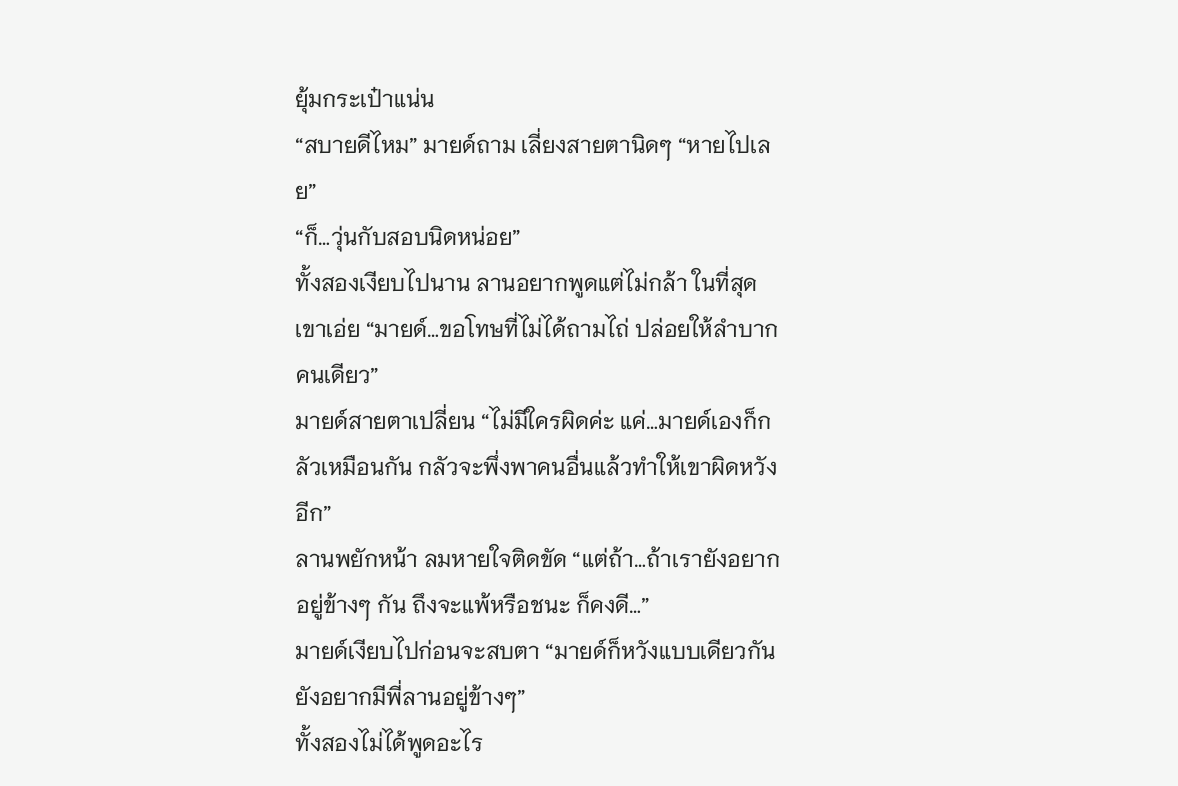ยุ้มกระเป๋าแน่น
“สบายดีไหม” มายด์ถาม เลี่ยงสายตานิดๆ “หายไปเลย”
“ก็…วุ่นกับสอบนิดหน่อย”
ทั้งสองเงียบไปนาน ลานอยากพูดแต่ไม่กล้า ในที่สุดเขาเอ่ย “มายด์…ขอโทษที่ไม่ได้ถามไถ่ ปล่อยให้ลำบากคนเดียว”
มายด์สายตาเปลี่ยน “ไม่มีใครผิดค่ะ แค่…มายด์เองก็กลัวเหมือนกัน กลัวจะพึ่งพาคนอื่นแล้วทำให้เขาผิดหวังอีก”
ลานพยักหน้า ลมหายใจติดขัด “แต่ถ้า…ถ้าเรายังอยากอยู่ข้างๆ กัน ถึงจะแพ้หรือชนะ ก็คงดี…”
มายด์เงียบไปก่อนจะสบตา “มายด์ก็หวังแบบเดียวกัน ยังอยากมีพี่ลานอยู่ข้างๆ”
ทั้งสองไม่ได้พูดอะไร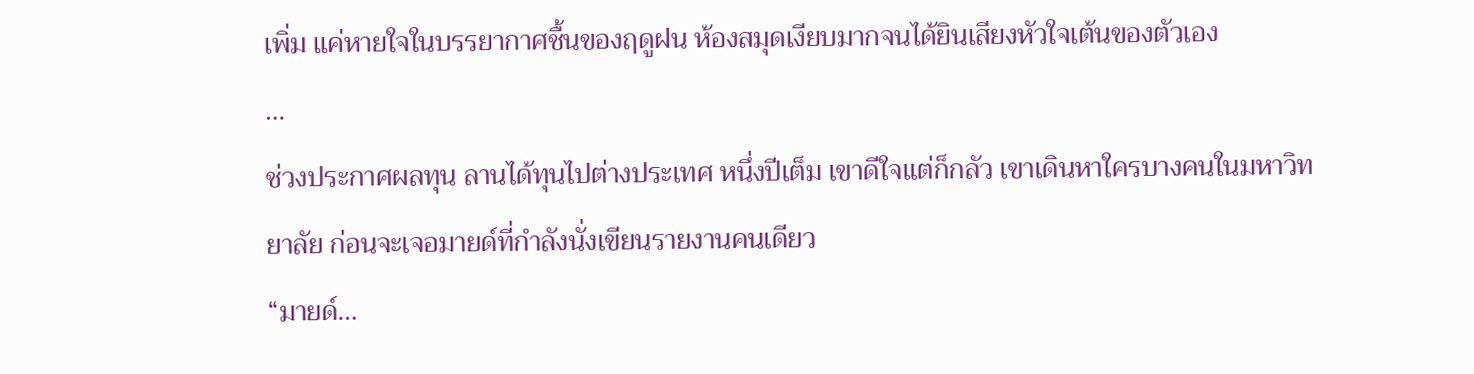เพิ่ม แค่หายใจในบรรยากาศชื้นของฤดูฝน ห้องสมุดเงียบมากจนได้ยินเสียงหัวใจเต้นของตัวเอง
…
ช่วงประกาศผลทุน ลานได้ทุนไปต่างประเทศ หนึ่งปีเต็ม เขาดีใจแต่ก็กลัว เขาเดินหาใครบางคนในมหาวิทยาลัย ก่อนจะเจอมายด์ที่กำลังนั่งเขียนรายงานคนเดียว
“มายด์…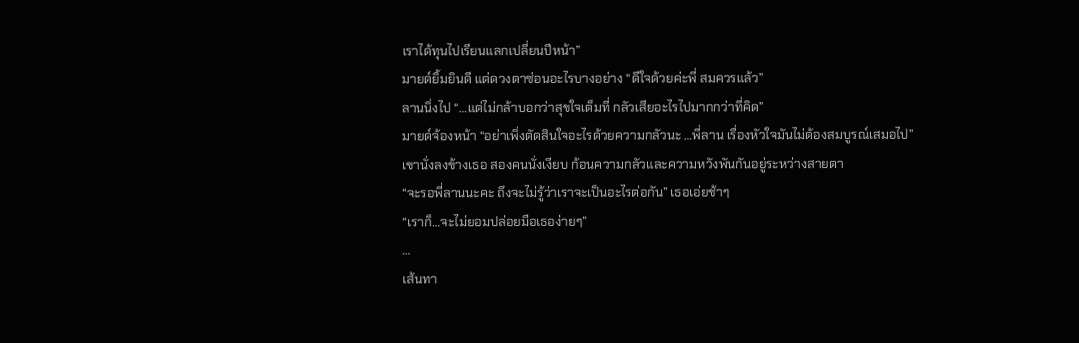เราได้ทุนไปเรียนแลกเปลี่ยนปีหน้า”
มายด์ยิ้มยินดี แต่ดวงตาซ่อนอะไรบางอย่าง “ดีใจด้วยค่ะพี่ สมควรแล้ว”
ลานนิ่งไป “…แต่ไม่กล้าบอกว่าสุขใจเต็มที่ กลัวเสียอะไรไปมากกว่าที่คิด”
มายด์จ้องหน้า “อย่าเพิ่งตัดสินใจอะไรด้วยความกลัวนะ …พี่ลาน เรื่องหัวใจมันไม่ต้องสมบูรณ์เสมอไป”
เขานั่งลงข้างเธอ สองคนนั่งเงียบ ก้อนความกลัวและความหวังพันกันอยู่ระหว่างสายตา
“จะรอพี่ลานนะคะ ถึงจะไม่รู้ว่าเราจะเป็นอะไรต่อกัน” เธอเอ่ยช้าๆ
“เราก็…จะไม่ยอมปล่อยมือเธอง่ายๆ”
…
เส้นทา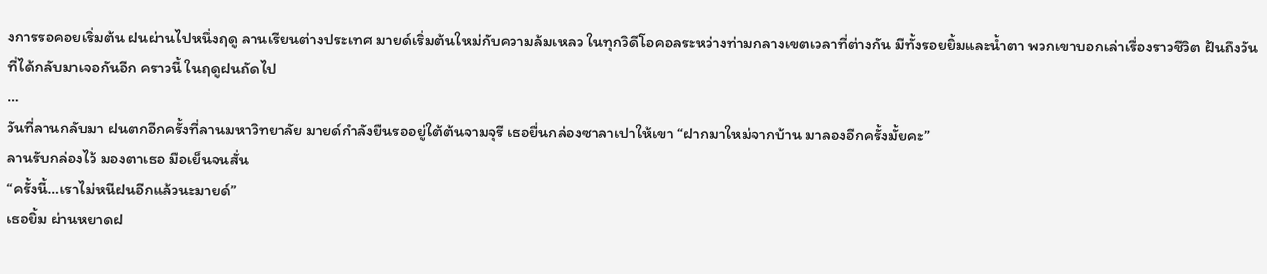งการรอคอยเริ่มต้น ฝนผ่านไปหนึ่งฤดู ลานเรียนต่างประเทศ มายด์เริ่มต้นใหม่กับความล้มเหลว ในทุกวิดีโอคอลระหว่างท่ามกลางเขตเวลาที่ต่างกัน มีทั้งรอยยิ้มและน้ำตา พวกเขาบอกเล่าเรื่องราวชีวิต ฝันถึงวันที่ได้กลับมาเจอกันอีก คราวนี้ ในฤดูฝนถัดไป
…
วันที่ลานกลับมา ฝนตกอีกครั้งที่ลานมหาวิทยาลัย มายด์กำลังยืนรออยู่ใต้ต้นจามจุรี เธอยื่นกล่องซาลาเปาให้เขา “ฝากมาใหม่จากบ้าน มาลองอีกครั้งมั้ยคะ”
ลานรับกล่องไว้ มองตาเธอ มือเย็นจนสั่น
“ครั้งนี้…เราไม่หนีฝนอีกแล้วนะมายด์”
เธอยิ้ม ผ่านหยาดฝ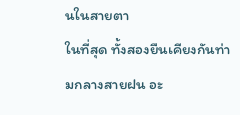นในสายตา
ในที่สุด ทั้งสองยืนเคียงกันท่ามกลางสายฝน อะ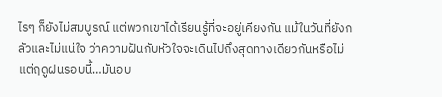ไรๆ ก็ยังไม่สมบูรณ์ แต่พวกเขาได้เรียนรู้ที่จะอยู่เคียงกัน แม้ในวันที่ยังกลัวและไม่แน่ใจ ว่าความฝันกับหัวใจจะเดินไปถึงสุดทางเดียวกันหรือไม่ แต่ฤดูฝนรอบนี้…มันอบ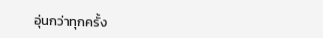อุ่นกว่าทุกครั้ง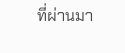ที่ผ่านมา